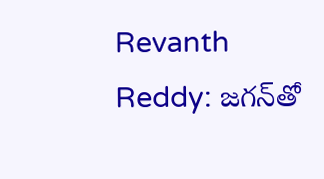Revanth Reddy: జగన్‌తో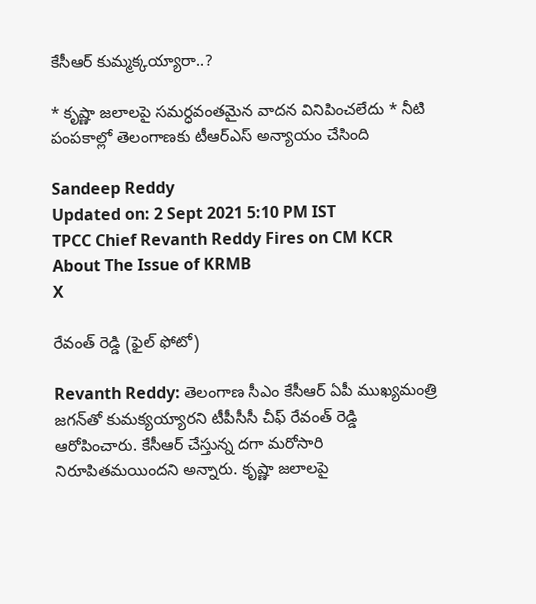కేసీఆర్ కుమ్మక్కయ్యారా..?

* కృష్ణా జలాలపై సమర్ధవంతమైన వాదన వినిపించలేదు * నీటి పంపకాల్లో తెలంగాణకు టీఆర్‌ఎస్ అన్యాయం చేసింది

Sandeep Reddy
Updated on: 2 Sept 2021 5:10 PM IST
TPCC Chief Revanth Reddy Fires on CM KCR About The Issue of KRMB
X

రేవంత్ రెడ్డి (ఫైల్ ఫోటో)

Revanth Reddy: తెలంగాణ సీఎం కేసీఆర్ ఏపీ ముఖ్యమంత్రి జగన్‌తో కుమక్యయ్యారని టీపీసీసీ చీఫ్ రేవంత్ రెడ్డి ఆరోపించారు. కేసీఆర్ చేస్తున్న దగా మరోసారి నిరూపితమయిందని అన్నారు. కృష్ణా జలాలపై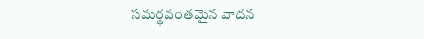సమర్థవంతమైన వాదన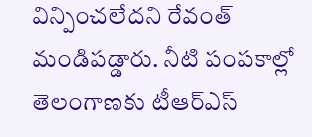విన్పించలేదని రేవంత్ మండిపడ్డారు. నీటి పంపకాల్లో తెలంగాణకు టీఆర్ఎస్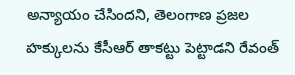అన్యాయం చేసిందని, తెలంగాణ ప్రజల హక్కులను కేసీఆర్ తాకట్టు పెట్టాడని రేవంత్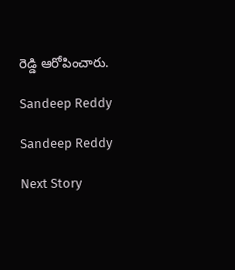రెడ్డి ఆరోపించారు.

Sandeep Reddy

Sandeep Reddy

Next Story